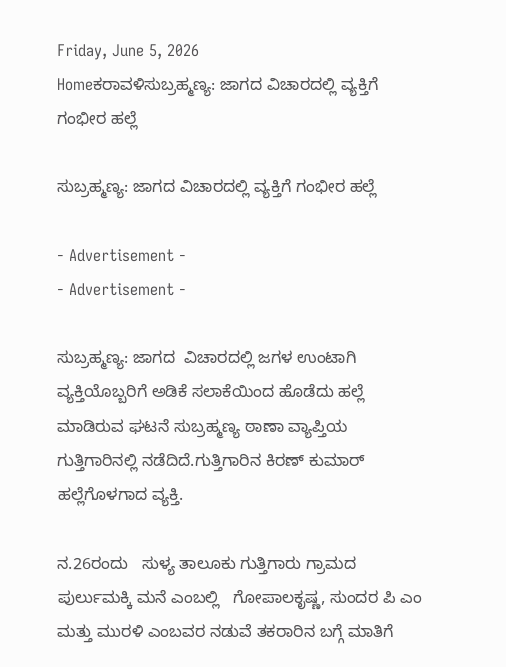Friday, June 5, 2026
Homeಕರಾವಳಿಸುಬ್ರಹ್ಮಣ್ಯ: ಜಾಗದ ವಿಚಾರದಲ್ಲಿ ವ್ಯಕ್ತಿಗೆ ಗಂಭೀರ ಹಲ್ಲೆ

ಸುಬ್ರಹ್ಮಣ್ಯ: ಜಾಗದ ವಿಚಾರದಲ್ಲಿ ವ್ಯಕ್ತಿಗೆ ಗಂಭೀರ ಹಲ್ಲೆ

- Advertisement -
- Advertisement -

ಸುಬ್ರಹ್ಮಣ್ಯ: ಜಾಗದ  ವಿಚಾರದಲ್ಲಿ ಜಗಳ‌ ಉಂಟಾಗಿ ವ್ಯಕ್ತಿಯೊಬ್ಬರಿಗೆ ಅಡಿಕೆ ಸಲಾಕೆಯಿಂದ ಹೊಡೆದು ಹಲ್ಲೆ ಮಾಡಿರುವ ಘಟನೆ ಸುಬ್ರಹ್ಮಣ್ಯ ಠಾಣಾ ವ್ಯಾಪ್ತಿಯ ಗುತ್ತಿಗಾರಿನಲ್ಲಿ ನಡೆದಿದೆ.ಗುತ್ತಿಗಾರಿನ ಕಿರಣ್ ಕುಮಾರ್ ಹಲ್ಲೆಗೊಳಗಾದ ವ್ಯಕ್ತಿ.

ನ.26ರಂದು   ಸುಳ್ಯ ತಾಲೂಕು ಗುತ್ತಿಗಾರು ಗ್ರಾಮದ ಪುರ್ಲುಮಕ್ಕಿ ಮನೆ ಎಂಬಲ್ಲಿ   ಗೋಪಾಲಕೃಷ್ಣ, ಸುಂದರ ಪಿ ಎಂ ಮತ್ತು ಮುರಳಿ ಎಂಬವರ‌ ನಡುವೆ ತಕರಾರಿನ ಬಗ್ಗೆ ಮಾತಿಗೆ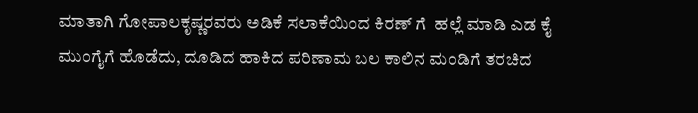ಮಾತಾಗಿ ಗೋಪಾಲಕೃಷ್ಣರವರು ಅಡಿಕೆ ಸಲಾಕೆಯಿಂದ ಕಿರಣ್ ಗೆ  ಹಲ್ಲೆ ಮಾಡಿ ಎಡ ಕೈ ಮುಂಗೈಗೆ ಹೊಡೆದು, ದೂಡಿದ ಹಾಕಿದ ಪರಿಣಾಮ ಬಲ ಕಾಲಿನ ಮಂಡಿಗೆ ತರಚಿದ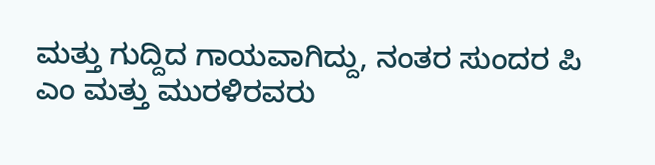ಮತ್ತು ಗುದ್ದಿದ ಗಾಯವಾಗಿದ್ದು, ನಂತರ ಸುಂದರ ಪಿ ಎಂ ಮತ್ತು ಮುರಳಿರವರು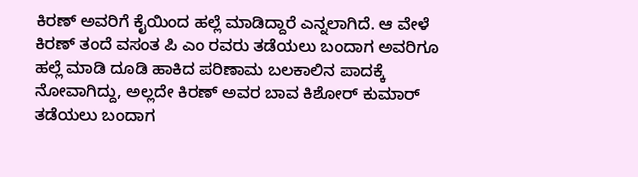ಕಿರಣ್ ಅವರಿಗೆ ಕೈಯಿಂದ ಹಲ್ಲೆ ಮಾಡಿದ್ದಾರೆ ಎನ್ನಲಾಗಿದೆ. ಆ ವೇಳೆ ಕಿರಣ್ ತಂದೆ ವಸಂತ ಪಿ ಎಂ ರವರು ತಡೆಯಲು ಬಂದಾಗ ಅವರಿಗೂ ಹಲ್ಲೆ ಮಾಡಿ ದೂಡಿ ಹಾಕಿದ ಪರಿಣಾಮ ಬಲಕಾಲಿನ ಪಾದಕ್ಕೆ ನೋವಾಗಿದ್ದು, ಅಲ್ಲದೇ ಕಿರಣ್ ಅವರ ಬಾವ ಕಿಶೋರ್ ಕುಮಾರ್ ತಡೆಯಲು ಬಂದಾಗ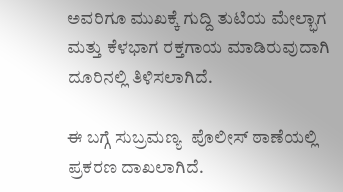ಅವರಿಗೂ ಮುಖಕ್ಕೆ ಗುದ್ದಿ ತುಟಿಯ ಮೇಲ್ಭಾಗ ಮತ್ತು ಕೆಳಭಾಗ ರಕ್ತಗಾಯ ಮಾಡಿರುವುದಾಗಿ ದೂರಿನಲ್ಲಿ ತಿಳಿಸಲಾಗಿದೆ.

ಈ ಬಗ್ಗೆ ಸುಬ್ರಮಣ್ಯ  ಪೊಲೀಸ್ ಠಾಣೆಯಲ್ಲಿ ಪ್ರಕರಣ ದಾಖಲಾಗಿದೆ.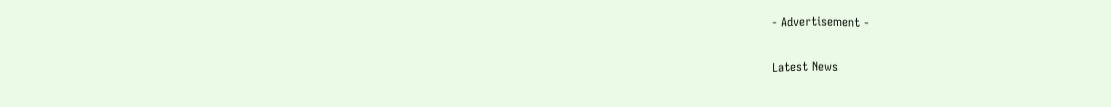- Advertisement -

Latest News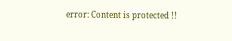error: Content is protected !!